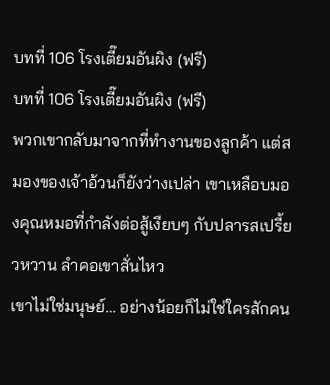บทที่ 106 โรงเตี๊ยมอันผิง (ฟรี)
บทที่ 106 โรงเตี๊ยมอันผิง (ฟรี)
พวกเขากลับมาจากที่ทำงานของลูกค้า แต่สมองของเจ้าอ้วนก็ยังว่างเปล่า เขาเหลือบมองคุณหมอที่กำลังต่อสู้เงียบๆ กับปลารสเปรี้ยวหวาน ลำคอเขาสั่นไหว
เขาไม่ใช่มนุษย์… อย่างน้อยก็ไม่ใช่ใครสักคน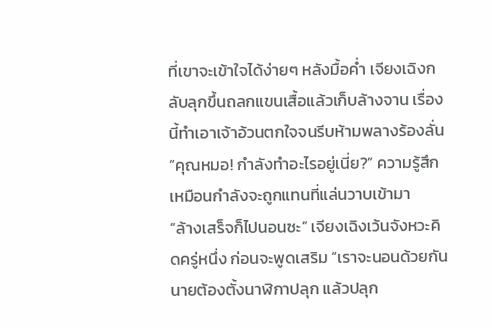ที่เขาจะเข้าใจได้ง่ายๆ หลังมื้อค่ำ เจียงเฉิงกลับลุกขึ้นถลกแขนเสื้อแล้วเก็บล้างจาน เรื่องนี้ทำเอาเจ้าอ้วนตกใจจนรีบห้ามพลางร้องลั่น “คุณหมอ! กำลังทำอะไรอยู่เนี่ย?” ความรู้สึกเหมือนกำลังจะถูกแทนที่แล่นวาบเข้ามา
“ล้างเสร็จก็ไปนอนซะ” เจียงเฉิงเว้นจังหวะคิดครู่หนึ่ง ก่อนจะพูดเสริม “เราจะนอนด้วยกัน นายต้องตั้งนาฬิกาปลุก แล้วปลุก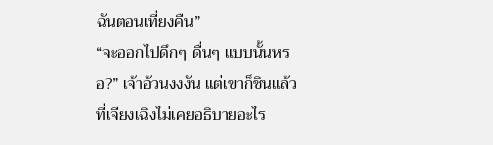ฉันตอนเที่ยงคืน”
“จะออกไปดึกๆ ดื่นๆ แบบนั้นหรอ?” เจ้าอ้วนงงงัน แต่เขาก็ชินแล้วที่เจียงเฉิงไม่เคยอธิบายอะไร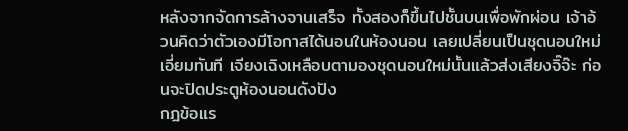หลังจากจัดการล้างจานเสร็จ ทั้งสองก็ขึ้นไปชั้นบนเพื่อพักผ่อน เจ้าอ้วนคิดว่าตัวเองมีโอกาสได้นอนในห้องนอน เลยเปลี่ยนเป็นชุดนอนใหม่เอี่ยมทันที เจียงเฉิงเหลือบตามองชุดนอนใหม่นั้นแล้วส่งเสียงจิ๊จ๊ะ ก่อนจะปิดประตูห้องนอนดังปัง
กฎข้อแร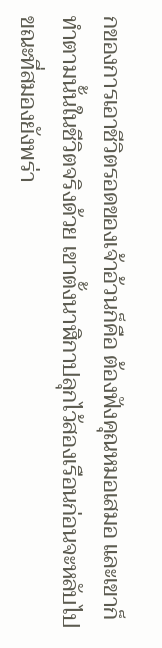กของการเอาชีวิตรอดของเจ้าอ้วนก็คือ ต้องฟังคุณหมอเสมอ และเขาก็ทำตามนั้นในชีวิตจริงด้วย เขาตั้งนาฬิกาปลุกไว้สองเรือนก่อนจะหลับไป ขณะที่สมองยังพร่า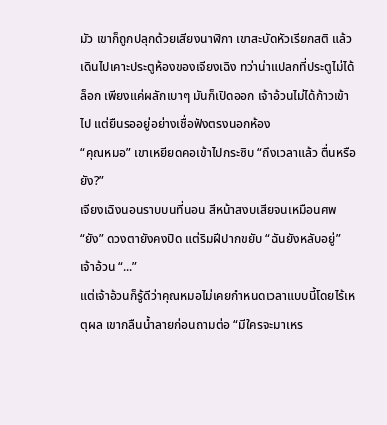มัว เขาก็ถูกปลุกด้วยเสียงนาฬิกา เขาสะบัดหัวเรียกสติ แล้วเดินไปเคาะประตูห้องของเจียงเฉิง ทว่าน่าแปลกที่ประตูไม่ได้ล็อก เพียงแค่ผลักเบาๆ มันก็เปิดออก เจ้าอ้วนไม่ได้ก้าวเข้าไป แต่ยืนรออยู่อย่างเชื่อฟังตรงนอกห้อง
“คุณหมอ” เขาเหยียดคอเข้าไปกระซิบ “ถึงเวลาแล้ว ตื่นหรือยัง?”
เจียงเฉิงนอนราบบนที่นอน สีหน้าสงบเสียจนเหมือนศพ
“ยัง” ดวงตายังคงปิด แต่ริมฝีปากขยับ “ฉันยังหลับอยู่”
เจ้าอ้วน “...”
แต่เจ้าอ้วนก็รู้ดีว่าคุณหมอไม่เคยกำหนดเวลาแบบนี้โดยไร้เหตุผล เขากลืนน้ำลายก่อนถามต่อ “มีใครจะมาเหร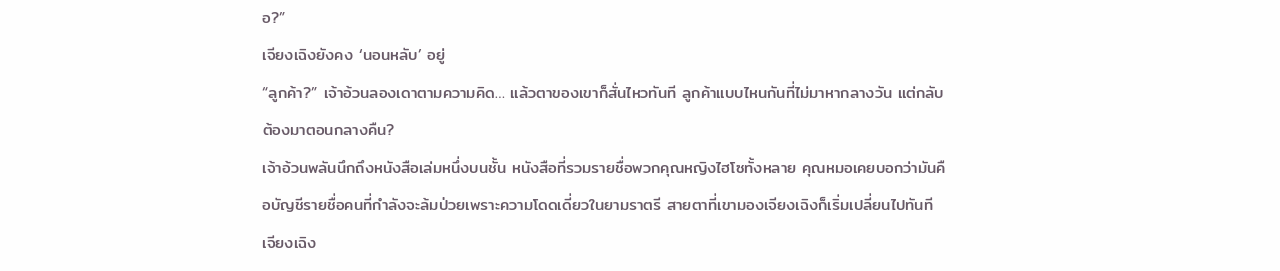อ?”
เจียงเฉิงยังคง ‘นอนหลับ’ อยู่
“ลูกค้า?” เจ้าอ้วนลองเดาตามความคิด… แล้วตาของเขาก็สั่นไหวทันที ลูกค้าแบบไหนกันที่ไม่มาหากลางวัน แต่กลับต้องมาตอนกลางคืน?
เจ้าอ้วนพลันนึกถึงหนังสือเล่มหนึ่งบนชั้น หนังสือที่รวมรายชื่อพวกคุณหญิงไฮโซทั้งหลาย คุณหมอเคยบอกว่ามันคือบัญชีรายชื่อคนที่กำลังจะล้มป่วยเพราะความโดดเดี่ยวในยามราตรี สายตาที่เขามองเจียงเฉิงก็เริ่มเปลี่ยนไปทันที
เจียงเฉิง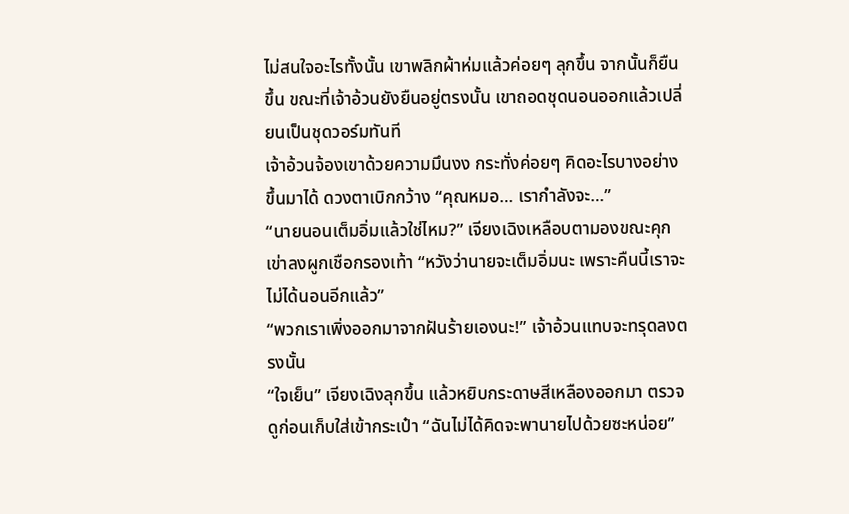ไม่สนใจอะไรทั้งนั้น เขาพลิกผ้าห่มแล้วค่อยๆ ลุกขึ้น จากนั้นก็ยืนขึ้น ขณะที่เจ้าอ้วนยังยืนอยู่ตรงนั้น เขาถอดชุดนอนออกแล้วเปลี่ยนเป็นชุดวอร์มทันที
เจ้าอ้วนจ้องเขาด้วยความมึนงง กระทั่งค่อยๆ คิดอะไรบางอย่างขึ้นมาได้ ดวงตาเบิกกว้าง “คุณหมอ… เรากำลังจะ…”
“นายนอนเต็มอิ่มแล้วใช่ไหม?” เจียงเฉิงเหลือบตามองขณะคุกเข่าลงผูกเชือกรองเท้า “หวังว่านายจะเต็มอิ่มนะ เพราะคืนนี้เราจะไม่ได้นอนอีกแล้ว”
“พวกเราเพิ่งออกมาจากฝันร้ายเองนะ!” เจ้าอ้วนแทบจะทรุดลงตรงนั้น
“ใจเย็น” เจียงเฉิงลุกขึ้น แล้วหยิบกระดาษสีเหลืองออกมา ตรวจดูก่อนเก็บใส่เข้ากระเป๋า “ฉันไม่ได้คิดจะพานายไปด้วยซะหน่อย”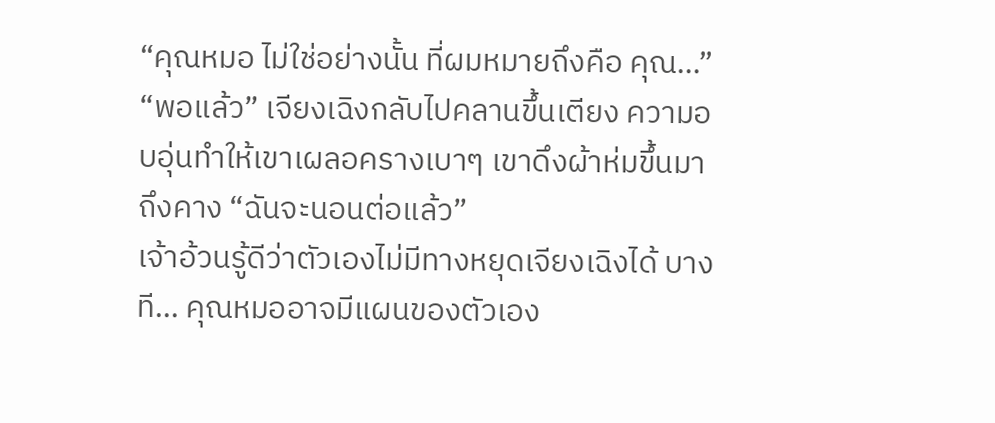“คุณหมอ ไม่ใช่อย่างนั้น ที่ผมหมายถึงคือ คุณ…”
“พอแล้ว” เจียงเฉิงกลับไปคลานขึ้นเตียง ความอบอุ่นทำให้เขาเผลอครางเบาๆ เขาดึงผ้าห่มขึ้นมาถึงคาง “ฉันจะนอนต่อแล้ว”
เจ้าอ้วนรู้ดีว่าตัวเองไม่มีทางหยุดเจียงเฉิงได้ บางที… คุณหมออาจมีแผนของตัวเอง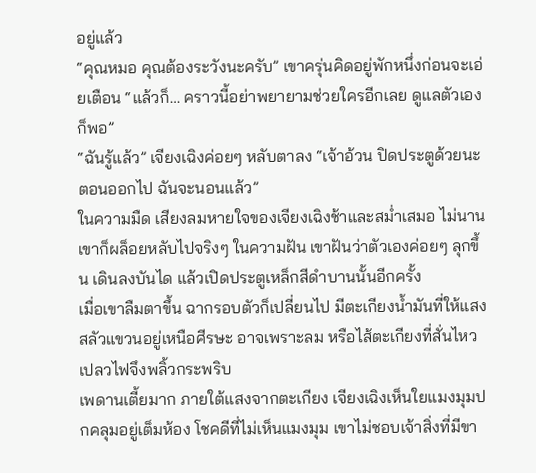อยู่แล้ว
“คุณหมอ คุณต้องระวังนะครับ” เขาครุ่นคิดอยู่พักหนึ่งก่อนจะเอ่ยเตือน “แล้วก็… คราวนี้อย่าพยายามช่วยใครอีกเลย ดูแลตัวเองก็พอ”
“ฉันรู้แล้ว” เจียงเฉิงค่อยๆ หลับตาลง “เจ้าอ้วน ปิดประตูด้วยนะตอนออกไป ฉันจะนอนแล้ว”
ในความมืด เสียงลมหายใจของเจียงเฉิงช้าและสม่ำเสมอ ไม่นานเขาก็ผล็อยหลับไปจริงๆ ในความฝัน เขาฝันว่าตัวเองค่อยๆ ลุกขึ้น เดินลงบันได แล้วเปิดประตูเหล็กสีดำบานนั้นอีกครั้ง
เมื่อเขาลืมตาขึ้น ฉากรอบตัวก็เปลี่ยนไป มีตะเกียงน้ำมันที่ให้แสงสลัวแขวนอยู่เหนือศีรษะ อาจเพราะลม หรือไส้ตะเกียงที่สั่นไหว เปลวไฟจึงพลิ้วกระพริบ
เพดานเตี้ยมาก ภายใต้แสงจากตะเกียง เจียงเฉิงเห็นใยแมงมุมปกคลุมอยู่เต็มห้อง โชคดีที่ไม่เห็นแมงมุม เขาไม่ชอบเจ้าสิ่งที่มีขา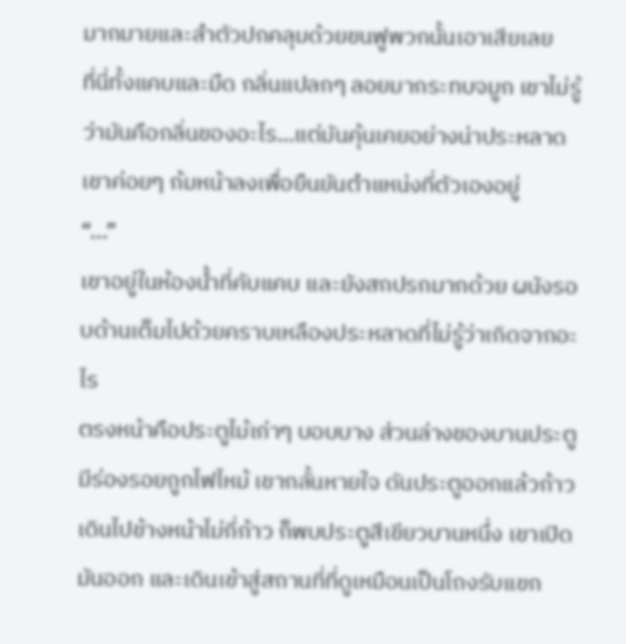มากมายและลำตัวปกคลุมด้วยขนฟูพวกนั้นเอาเสียเลย
ที่นี่ทั้งแคบและมืด กลิ่นแปลกๆ ลอยมากระทบจมูก เขาไม่รู้ว่ามันคือกลิ่นของอะไร…แต่มันคุ้นเคยอย่างน่าประหลาด
เขาค่อยๆ ก้มหน้าลงเพื่อยืนยันตำแหน่งที่ตัวเองอยู่
“...”
เขาอยู่ในห้องน้ำที่คับแคบ และยังสกปรกมากด้วย ผนังรอบด้านเต็มไปด้วยคราบเหลืองประหลาดที่ไม่รู้ว่าเกิดจากอะไร
ตรงหน้าคือประตูไม้เก่าๆ บอบบาง ส่วนล่างของบานประตูมีร่องรอยถูกไฟไหม้ เขากลั้นหายใจ ดันประตูออกแล้วก้าวเดินไปข้างหน้าไม่กี่ก้าว ก็พบประตูสีเขียวบานหนึ่ง เขาเปิดมันออก และเดินเข้าสู่สถานที่ที่ดูเหมือนเป็นโถงรับแขก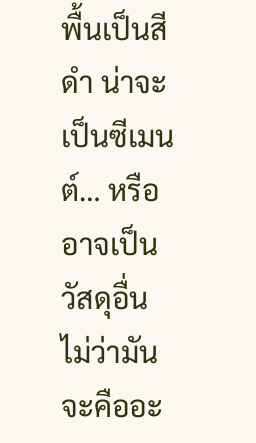พื้นเป็นสีดำ น่าจะเป็นซีเมนต์… หรืออาจเป็นวัสดุอื่น ไม่ว่ามันจะคืออะ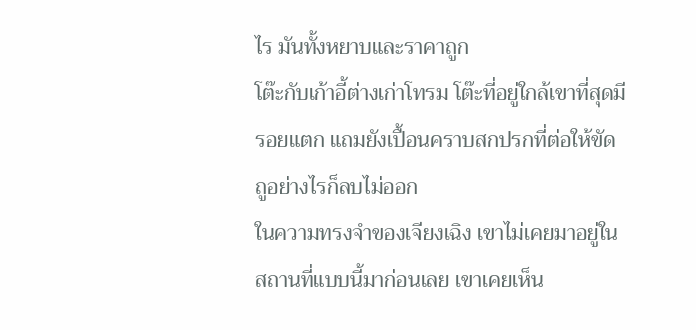ไร มันทั้งหยาบและราคาถูก
โต๊ะกับเก้าอี้ต่างเก่าโทรม โต๊ะที่อยู่ใกล้เขาที่สุดมีรอยแตก แถมยังเปื้อนคราบสกปรกที่ต่อให้ขัดถูอย่างไรก็ลบไม่ออก
ในความทรงจำของเจียงเฉิง เขาไม่เคยมาอยู่ในสถานที่แบบนี้มาก่อนเลย เขาเคยเห็น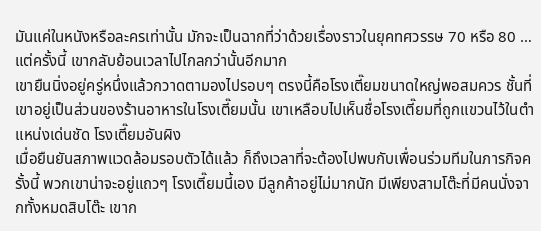มันแค่ในหนังหรือละครเท่านั้น มักจะเป็นฉากที่ว่าด้วยเรื่องราวในยุคทศวรรษ 70 หรือ 80 …แต่ครั้งนี้ เขากลับย้อนเวลาไปไกลกว่านั้นอีกมาก
เขายืนนิ่งอยู่ครู่หนึ่งแล้วกวาดตามองไปรอบๆ ตรงนี้คือโรงเตี๊ยมขนาดใหญ่พอสมควร ชั้นที่เขาอยู่เป็นส่วนของร้านอาหารในโรงเตี๊ยมนั้น เขาเหลือบไปเห็นชื่อโรงเตี๊ยมที่ถูกแขวนไว้ในตำแหน่งเด่นชัด โรงเตี๊ยมอันผิง
เมื่อยืนยันสภาพแวดล้อมรอบตัวได้แล้ว ก็ถึงเวลาที่จะต้องไปพบกับเพื่อนร่วมทีมในภารกิจครั้งนี้ พวกเขาน่าจะอยู่แถวๆ โรงเตี๊ยมนี้เอง มีลูกค้าอยู่ไม่มากนัก มีเพียงสามโต๊ะที่มีคนนั่งจากทั้งหมดสิบโต๊ะ เขาก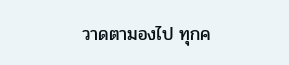วาดตามองไป ทุกค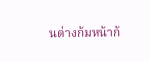นต่างก้มหน้าก้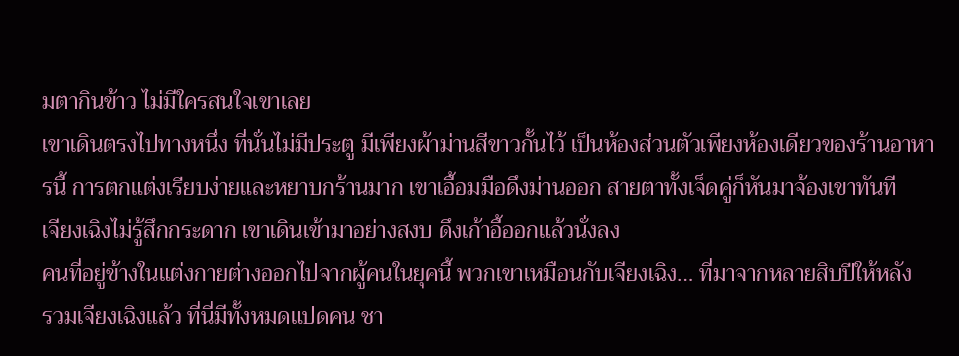มตากินข้าว ไม่มีใครสนใจเขาเลย
เขาเดินตรงไปทางหนึ่ง ที่นั่นไม่มีประตู มีเพียงผ้าม่านสีขาวกั้นไว้ เป็นห้องส่วนตัวเพียงห้องเดียวของร้านอาหารนี้ การตกแต่งเรียบง่ายและหยาบกร้านมาก เขาเอื้อมมือดึงม่านออก สายตาทั้งเจ็ดคู่ก็หันมาจ้องเขาทันที
เจียงเฉิงไม่รู้สึกกระดาก เขาเดินเข้ามาอย่างสงบ ดึงเก้าอี้ออกแล้วนั่งลง
คนที่อยู่ข้างในแต่งกายต่างออกไปจากผู้คนในยุคนี้ พวกเขาเหมือนกับเจียงเฉิง… ที่มาจากหลายสิบปีให้หลัง
รวมเจียงเฉิงแล้ว ที่นี่มีทั้งหมดแปดคน ชา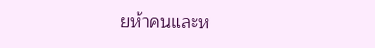ยห้าคนและห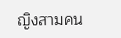ญิงสามคน